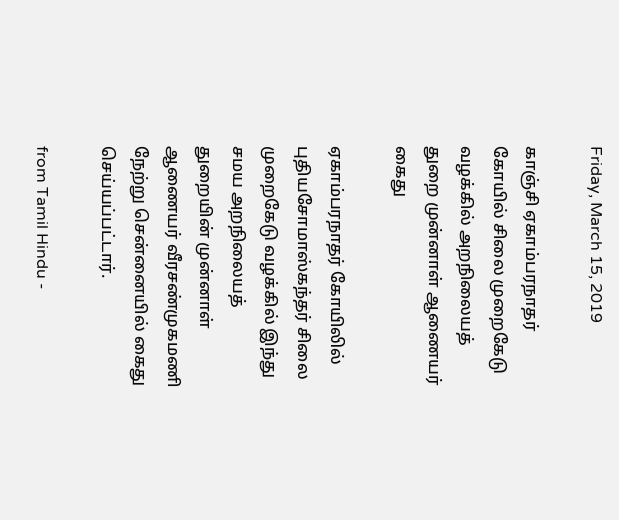Friday, March 15, 2019

காஞ்சி ஏகாம்பரநாதர் கோயில் சிலை முறைகேடு வழக்கில் அறநிலையத் துறை முன்னாள் ஆணையர் கைது

ஏகாம்பரநாதர் கோயிலில் புதியசோமாஸ்கந்தர் சிலை முறைகேடு வழக்கில் இந்து சமய அறநிலையத் துறையின் முன்னாள் ஆணையர் வீரசண்முகமணி நேற்று சென்னையில் கைது செய்யப்பட்டார்.

from Tamil Hindu -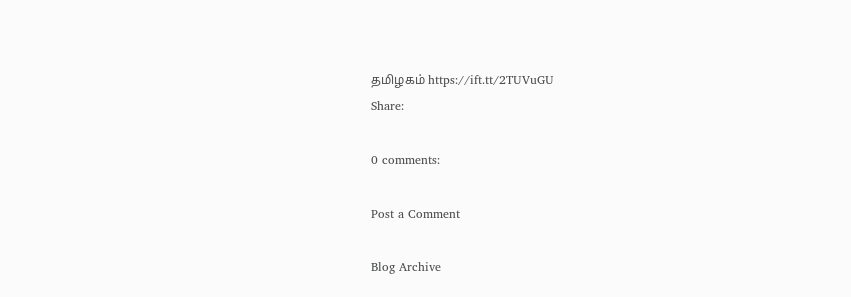தமிழகம் https://ift.tt/2TUVuGU
Share:

0 comments:

Post a Comment

Blog Archive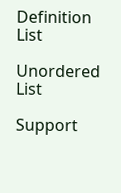Definition List

Unordered List

Support